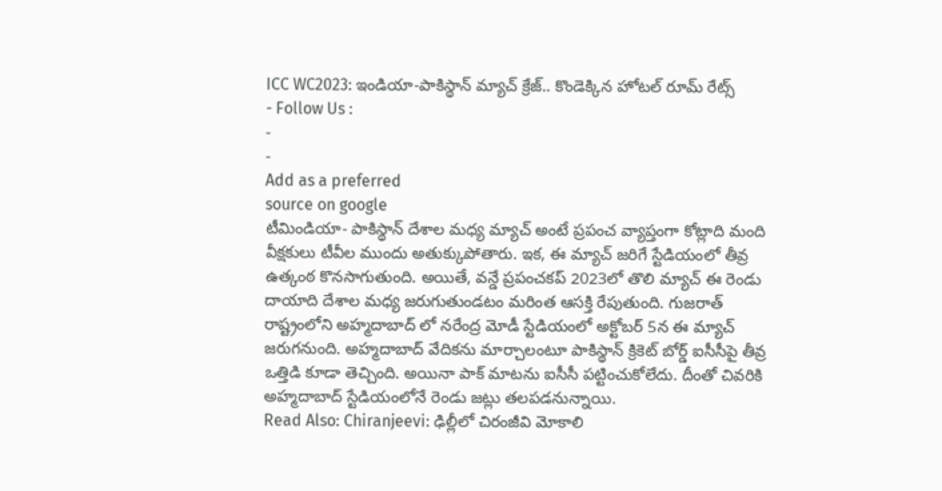ICC WC2023: ఇండియా-పాకిస్థాన్ మ్యాచ్ క్రేజ్.. కొండెక్కిన హోటల్ రూమ్ రేట్స్
- Follow Us :
-
-
Add as a preferred
source on google
టీమిండియా- పాకిస్థాన్ దేశాల మధ్య మ్యాచ్ అంటే ప్రపంచ వ్యాప్తంగా కోట్లాది మంది వీక్షకులు టీవీల ముందు అతుక్కుపోతారు. ఇక, ఈ మ్యాచ్ జరిగే స్టేడియంలో తీవ్ర ఉత్కంఠ కొనసాగుతుంది. అయితే, వన్డే ప్రపంచకప్ 2023లో తొలి మ్యాచ్ ఈ రెండు దాయాది దేశాల మధ్య జరుగుతుండటం మరింత ఆసక్తి రేపుతుంది. గుజరాత్ రాష్ట్రంలోని అహ్మదాబాద్ లో నరేంద్ర మోడీ స్టేడియంలో అక్టోబర్ 5న ఈ మ్యాచ్ జరుగనుంది. అహ్మదాబాద్ వేదికను మార్చాలంటూ పాకిస్థాన్ క్రికెట్ బోర్డ్ ఐసీసీపై తీవ్ర ఒత్తిడి కూడా తెచ్చింది. అయినా పాక్ మాటను ఐసీసీ పట్టించుకోలేదు. దీంతో చివరికి అహ్మదాబాద్ స్టేడియంలోనే రెండు జట్లు తలపడనున్నాయి.
Read Also: Chiranjeevi: ఢిల్లీలో చిరంజీవి మోకాలి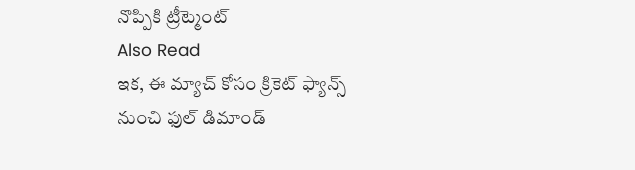నొప్పికి ట్రీట్మెంట్
Also Read
ఇక, ఈ మ్యాచ్ కోసం క్రికెట్ ఫ్యాన్స్ నుంచి ఫుల్ డిమాండ్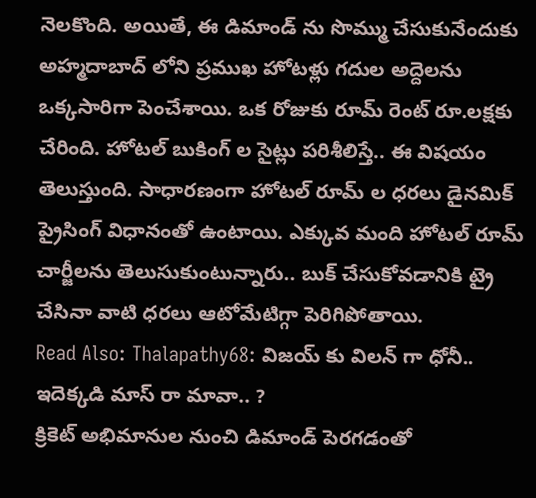నెలకొంది. అయితే, ఈ డిమాండ్ ను సొమ్ము చేసుకునేందుకు అహ్మదాబాద్ లోని ప్రముఖ హోటళ్లు గదుల అద్దెలను ఒక్కసారిగా పెంచేశాయి. ఒక రోజుకు రూమ్ రెంట్ రూ.లక్షకు చేరింది. హోటల్ బుకింగ్ ల సైట్లు పరిశీలిస్తే.. ఈ విషయం తెలుస్తుంది. సాధారణంగా హోటల్ రూమ్ ల ధరలు డైనమిక్ ప్రైసింగ్ విధానంతో ఉంటాయి. ఎక్కువ మంది హోటల్ రూమ్ చార్జీలను తెలుసుకుంటున్నారు.. బుక్ చేసుకోవడానికి ట్రై చేసినా వాటి ధరలు ఆటోమేటిగ్గా పెరిగిపోతాయి.
Read Also: Thalapathy68: విజయ్ కు విలన్ గా ధోనీ.. ఇదెక్కడి మాస్ రా మావా.. ?
క్రికెట్ అభిమానుల నుంచి డిమాండ్ పెరగడంతో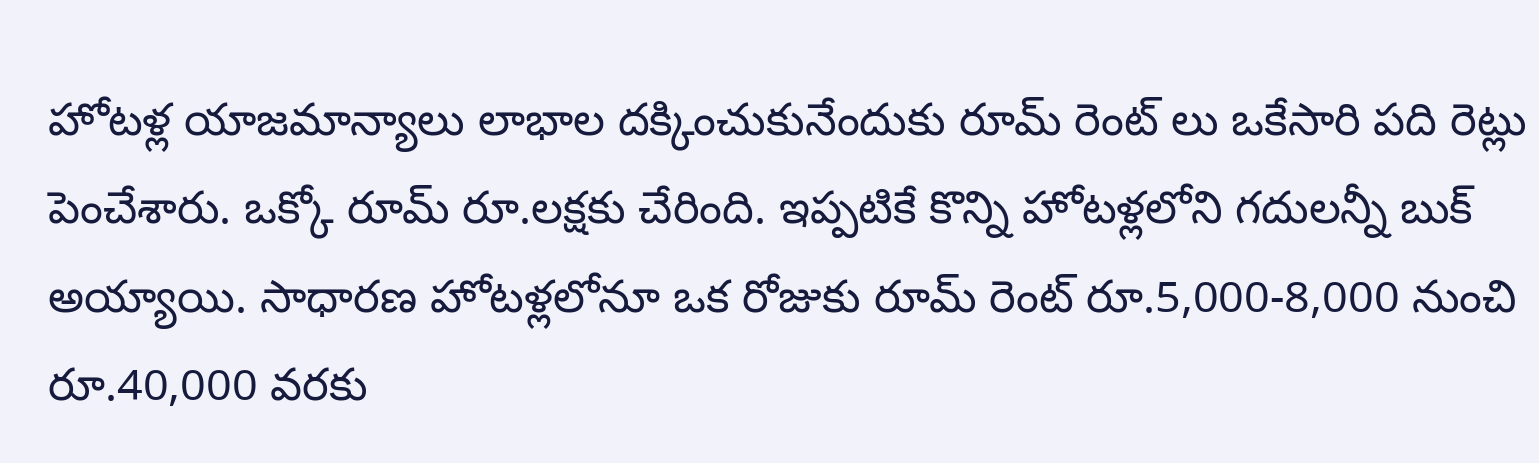హోటళ్ల యాజమాన్యాలు లాభాల దక్కించుకునేందుకు రూమ్ రెంట్ లు ఒకేసారి పది రెట్లు పెంచేశారు. ఒక్కో రూమ్ రూ.లక్షకు చేరింది. ఇప్పటికే కొన్ని హోటళ్లలోని గదులన్నీ బుక్ అయ్యాయి. సాధారణ హోటళ్లలోనూ ఒక రోజుకు రూమ్ రెంట్ రూ.5,000-8,000 నుంచి రూ.40,000 వరకు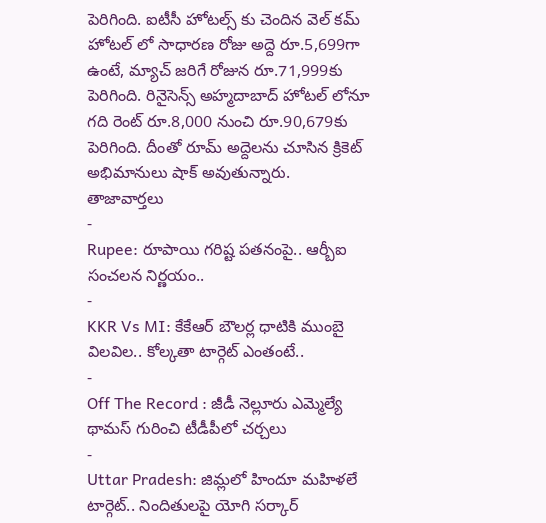పెరిగింది. ఐటీసీ హోటల్స్ కు చెందిన వెల్ కమ్ హోటల్ లో సాధారణ రోజు అద్దె రూ.5,699గా ఉంటే, మ్యాచ్ జరిగే రోజున రూ.71,999కు పెరిగింది. రినైసెన్స్ అహ్మదాబాద్ హోటల్ లోనూ గది రెంట్ రూ.8,000 నుంచి రూ.90,679కు పెరిగింది. దీంతో రూమ్ అద్దెలను చూసిన క్రికెట్ అభిమానులు షాక్ అవుతున్నారు.
తాజావార్తలు
-
Rupee: రూపాయి గరిష్ట పతనంపై.. ఆర్బీఐ సంచలన నిర్ణయం..
-
KKR Vs MI: కేకేఆర్ బౌలర్ల ధాటికి ముంబై విలవిల.. కోల్కతా టార్గెట్ ఎంతంటే..
-
Off The Record : జీడీ నెల్లూరు ఎమ్మెల్యే థామస్ గురించి టీడీపీలో చర్చలు
-
Uttar Pradesh: జిమ్లలో హిందూ మహిళలే టార్గెట్.. నిందితులపై యోగి సర్కార్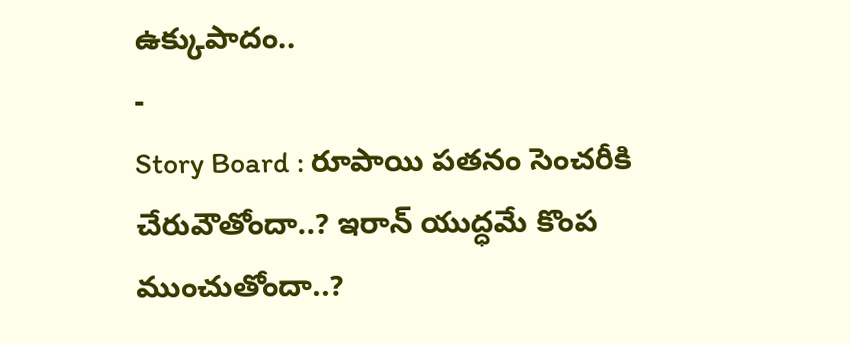ఉక్కుపాదం..
-
Story Board : రూపాయి పతనం సెంచరీకి చేరువౌతోందా..? ఇరాన్ యుద్ధమే కొంప ముంచుతోందా..?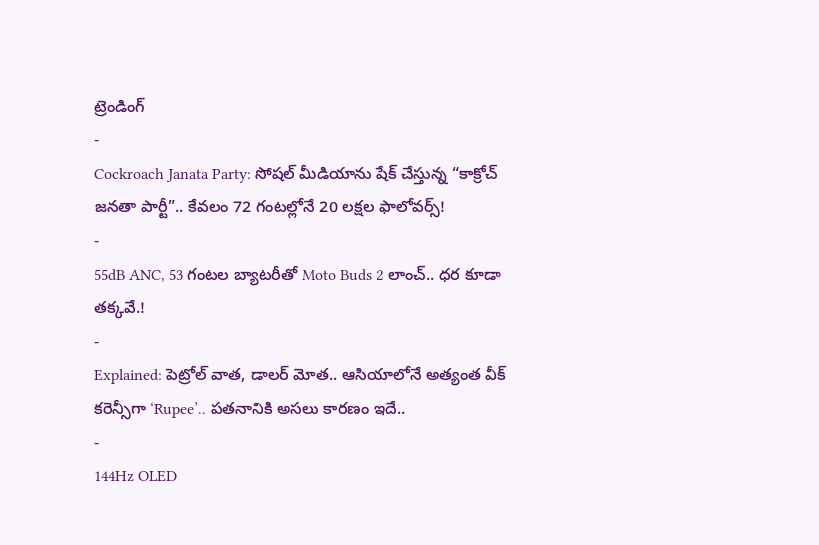ట్రెండింగ్
-
Cockroach Janata Party: సోషల్ మీడియాను షేక్ చేస్తున్న “కాక్రోచ్ జనతా పార్టీ”.. కేవలం 72 గంటల్లోనే 20 లక్షల ఫాలోవర్స్!
-
55dB ANC, 53 గంటల బ్యాటరీతో Moto Buds 2 లాంచ్.. ధర కూడా తక్కవే.!
-
Explained: పెట్రోల్ వాత, డాలర్ మోత.. ఆసియాలోనే అత్యంత వీక్ కరెన్సీగా ‘Rupee’.. పతనానికి అసలు కారణం ఇదే..
-
144Hz OLED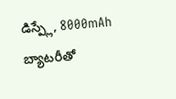డిస్ప్లే, 8000mAh బ్యాటరీతో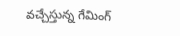వచ్చేస్తున్న గేమింగ్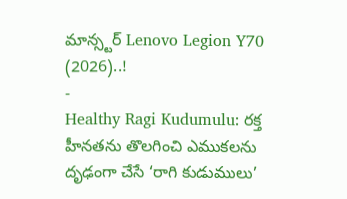మాన్స్టర్ Lenovo Legion Y70 (2026)..!
-
Healthy Ragi Kudumulu: రక్త హీనతను తొలగించి ఎముకలను దృఢంగా చేసే ‘రాగి కుడుములు’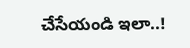చేసేయండి ఇలా..!